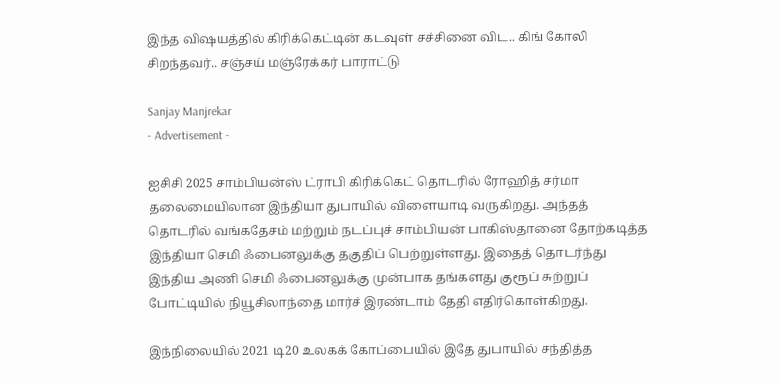இந்த விஷயத்தில் கிரிக்கெட்டின் கடவுள் சச்சினை விட.. கிங் கோலி சிறந்தவர்.. சஞ்சய் மஞ்ரேக்கர் பாராட்டு

Sanjay Manjrekar
- Advertisement -

ஐசிசி 2025 சாம்பியன்ஸ் ட்ராபி கிரிக்கெட் தொடரில் ரோஹித் சர்மா தலைமையிலான இந்தியா துபாயில் விளையாடி வருகிறது. அந்தத் தொடரில் வங்கதேசம் மற்றும் நடப்புச் சாம்பியன் பாகிஸ்தானை தோற்கடித்த இந்தியா செமி ஃபைனலுக்கு தகுதிப் பெற்றுள்ளது. இதைத் தொடர்ந்து இந்திய அணி செமி ஃபைனலுக்கு முன்பாக தங்களது குரூப் சுற்றுப் போட்டியில் நியூசிலாந்தை மார்ச் இரண்டாம் தேதி எதிர்கொள்கிறது.

இந்நிலையில் 2021 டி20 உலகக் கோப்பையில் இதே துபாயில் சந்தித்த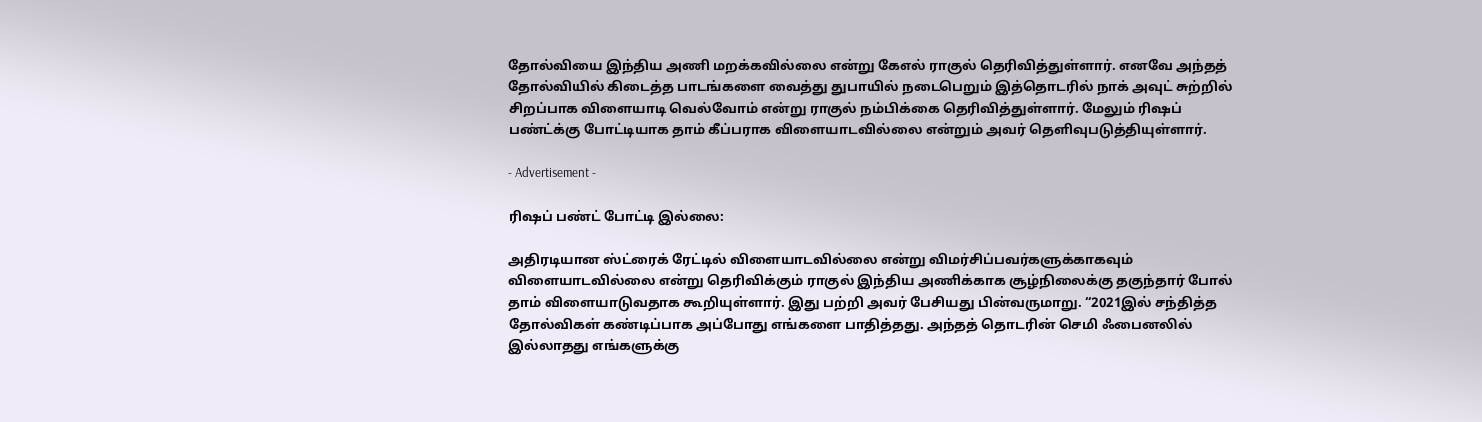தோல்வியை இந்திய அணி மறக்கவில்லை என்று கேஎல் ராகுல் தெரிவித்துள்ளார். எனவே அந்தத் தோல்வியில் கிடைத்த பாடங்களை வைத்து துபாயில் நடைபெறும் இத்தொடரில் நாக் அவுட் சுற்றில் சிறப்பாக விளையாடி வெல்வோம் என்று ராகுல் நம்பிக்கை தெரிவித்துள்ளார். மேலும் ரிஷப் பண்ட்க்கு போட்டியாக தாம் கீப்பராக விளையாடவில்லை என்றும் அவர் தெளிவுபடுத்தியுள்ளார்.

- Advertisement -

ரிஷப் பண்ட் போட்டி இல்லை:

அதிரடியான ஸ்ட்ரைக் ரேட்டில் விளையாடவில்லை என்று விமர்சிப்பவர்களுக்காகவும் விளையாடவில்லை என்று தெரிவிக்கும் ராகுல் இந்திய அணிக்காக சூழ்நிலைக்கு தகுந்தார் போல் தாம் விளையாடுவதாக கூறியுள்ளார். இது பற்றி அவர் பேசியது பின்வருமாறு. “2021இல் சந்தித்த தோல்விகள் கண்டிப்பாக அப்போது எங்களை பாதித்தது. அந்தத் தொடரின் செமி ஃபைனலில் இல்லாதது எங்களுக்கு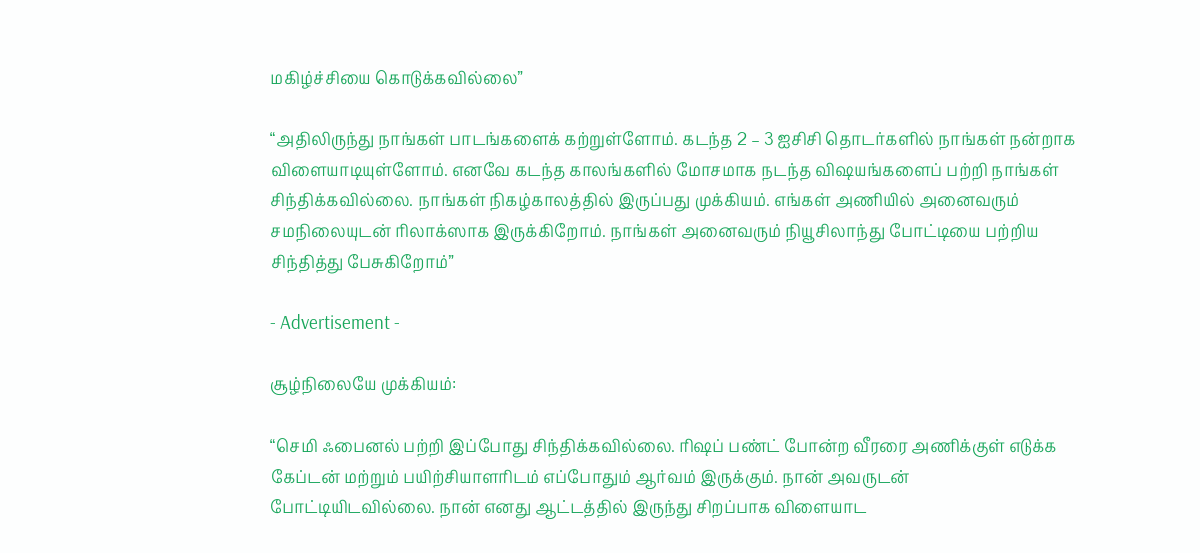மகிழ்ச்சியை கொடுக்கவில்லை”

“அதிலிருந்து நாங்கள் பாடங்களைக் கற்றுள்ளோம். கடந்த 2 – 3 ஐசிசி தொடர்களில் நாங்கள் நன்றாக விளையாடியுள்ளோம். எனவே கடந்த காலங்களில் மோசமாக நடந்த விஷயங்களைப் பற்றி நாங்கள் சிந்திக்கவில்லை. நாங்கள் நிகழ்காலத்தில் இருப்பது முக்கியம். எங்கள் அணியில் அனைவரும் சமநிலையுடன் ரிலாக்ஸாக இருக்கிறோம். நாங்கள் அனைவரும் நியூசிலாந்து போட்டியை பற்றிய சிந்தித்து பேசுகிறோம்”

- Advertisement -

சூழ்நிலையே முக்கியம்:

“செமி ஃபைனல் பற்றி இப்போது சிந்திக்கவில்லை. ரிஷப் பண்ட் போன்ற வீரரை அணிக்குள் எடுக்க கேப்டன் மற்றும் பயிற்சியாளரிடம் எப்போதும் ஆர்வம் இருக்கும். நான் அவருடன் போட்டியிடவில்லை. நான் எனது ஆட்டத்தில் இருந்து சிறப்பாக விளையாட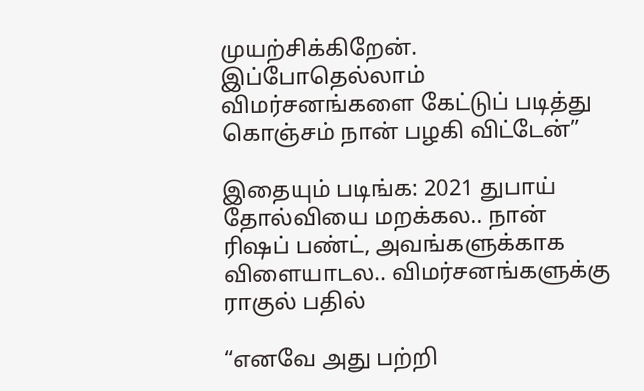முயற்சிக்கிறேன். இப்போதெல்லாம் விமர்சனங்களை கேட்டுப் படித்து கொஞ்சம் நான் பழகி விட்டேன்”

இதையும் படிங்க: 2021 துபாய் தோல்வியை மறக்கல.. நான் ரிஷப் பண்ட், அவங்களுக்காக விளையாடல.. விமர்சனங்களுக்கு ராகுல் பதில்

“எனவே அது பற்றி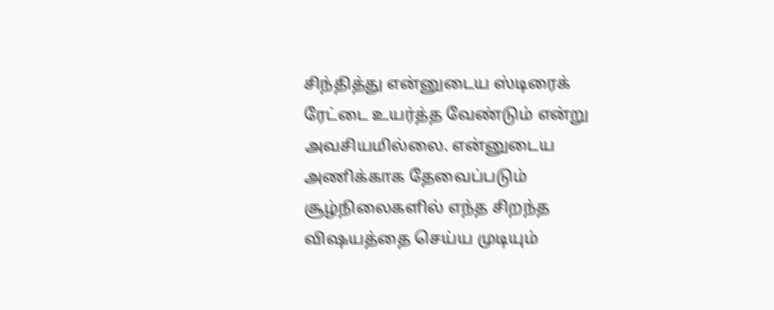சிந்தித்து என்னுடைய ஸ்டிரைக் ரேட்டை உயர்த்த வேண்டும் என்று அவசியமில்லை. என்னுடைய அணிக்காக தேவைப்படும் சூழ்நிலைகளில் எந்த சிறந்த விஷயத்தை செய்ய முடியும்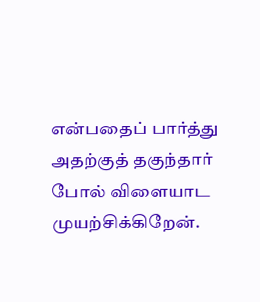என்பதைப் பார்த்து அதற்குத் தகுந்தார் போல் விளையாட முயற்சிக்கிறேன்.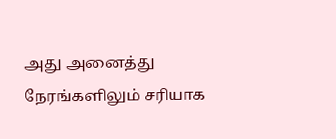அது அனைத்து நேரங்களிலும் சரியாக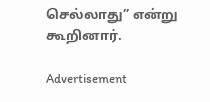செல்லாது” என்று கூறினார்.

Advertisement